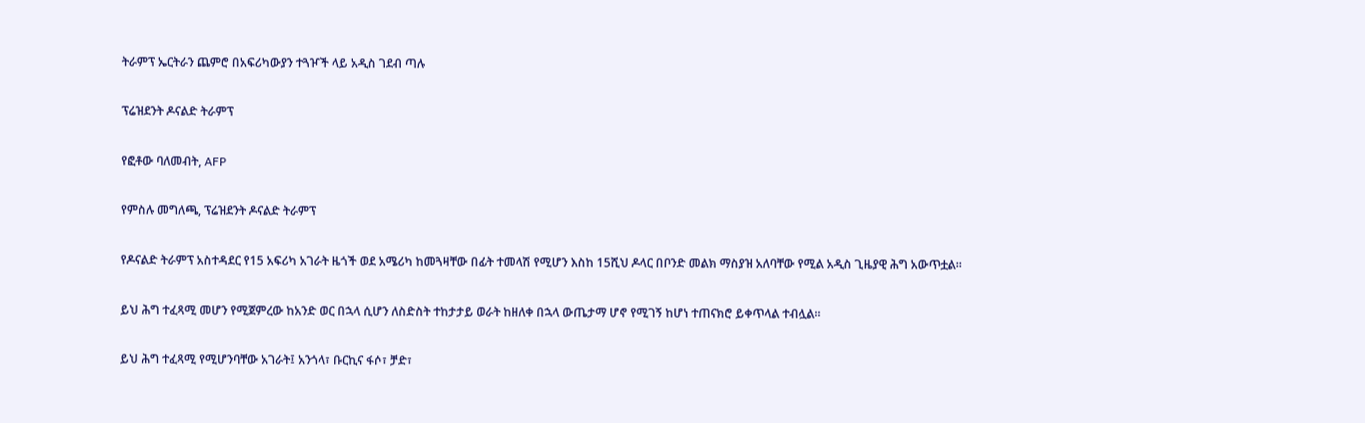ትራምፕ ኤርትራን ጨምሮ በአፍሪካውያን ተጓዦች ላይ አዲስ ገደብ ጣሉ

ፕሬዝደንት ዶናልድ ትራምፕ

የፎቶው ባለመብት, AFP

የምስሉ መግለጫ, ፕሬዝደንት ዶናልድ ትራምፕ

የዶናልድ ትራምፕ አስተዳደር የ15 አፍሪካ አገራት ዜጎች ወደ አሜሪካ ከመጓዛቸው በፊት ተመላሽ የሚሆን እስከ 15ሺህ ዶላር በቦንድ መልክ ማስያዝ አለባቸው የሚል አዲስ ጊዜያዊ ሕግ አውጥቷል።

ይህ ሕግ ተፈጻሚ መሆን የሚጀምረው ከአንድ ወር በኋላ ሲሆን ለስድስት ተከታታይ ወራት ከዘለቀ በኋላ ውጤታማ ሆኖ የሚገኝ ከሆነ ተጠናክሮ ይቀጥላል ተብሏል።

ይህ ሕግ ተፈጻሚ የሚሆንባቸው አገራት፤ አንጎላ፣ ቡርኪና ፋሶ፣ ቻድ፣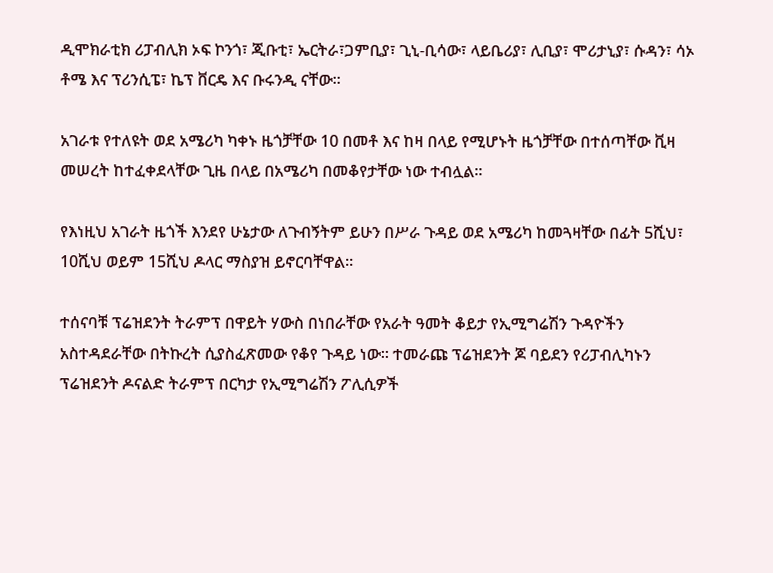ዲሞክራቲክ ሪፓብሊክ ኦፍ ኮንጎ፣ ጂቡቲ፣ ኤርትራ፣ጋምቢያ፣ ጊኒ-ቢሳው፣ ላይቤሪያ፣ ሊቢያ፣ ሞሪታኒያ፣ ሱዳን፣ ሳኦ ቶሜ እና ፕሪንሲፔ፣ ኬፕ ቨርዴ እና ቡሩንዲ ናቸው።

አገራቱ የተለዩት ወደ አሜሪካ ካቀኑ ዜጎቻቸው 10 በመቶ እና ከዛ በላይ የሚሆኑት ዜጎቻቸው በተሰጣቸው ቪዛ መሠረት ከተፈቀደላቸው ጊዜ በላይ በአሜሪካ በመቆየታቸው ነው ተብሏል።

የእነዚህ አገራት ዜጎች እንደየ ሁኔታው ለጉብኝትም ይሁን በሥራ ጉዳይ ወደ አሜሪካ ከመጓዛቸው በፊት 5ሺህ፣ 10ሺህ ወይም 15ሺህ ዶላር ማስያዝ ይኖርባቸዋል።

ተሰናባቹ ፕሬዝደንት ትራምፕ በዋይት ሃውስ በነበራቸው የአራት ዓመት ቆይታ የኢሚግሬሽን ጉዳዮችን አስተዳደራቸው በትኩረት ሲያስፈጽመው የቆየ ጉዳይ ነው። ተመራጩ ፕሬዝደንት ጆ ባይደን የሪፓብሊካኑን ፕሬዝደንት ዶናልድ ትራምፕ በርካታ የኢሚግሬሽን ፖሊሲዎች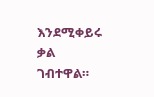እንደሚቀይሩ ቃል ገብተዋል።